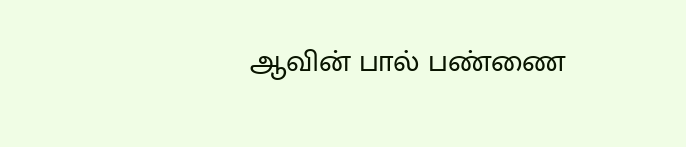ஆவின் பால் பண்ணை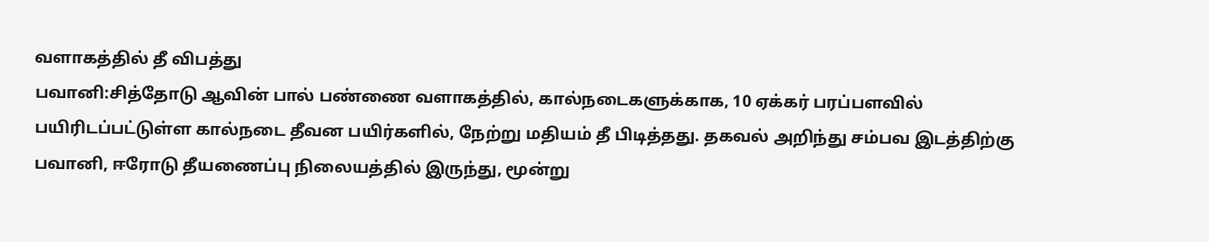வளாகத்தில் தீ விபத்து
பவானி:சித்தோடு ஆவின் பால் பண்ணை வளாகத்தில், கால்நடைகளுக்காக, 10 ஏக்கர் பரப்பளவில் பயிரிடப்பட்டுள்ள கால்நடை தீவன பயிர்களில், நேற்று மதியம் தீ பிடித்தது. தகவல் அறிந்து சம்பவ இடத்திற்கு பவானி, ஈரோடு தீயணைப்பு நிலையத்தில் இருந்து, மூன்று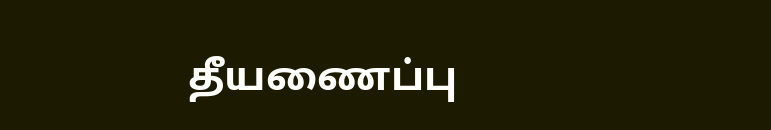தீயணைப்பு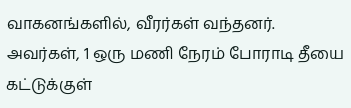வாகனங்களில், வீரர்கள் வந்தனர். அவர்கள், 1 ஒரு மணி நேரம் போராடி தீயை கட்டுக்குள்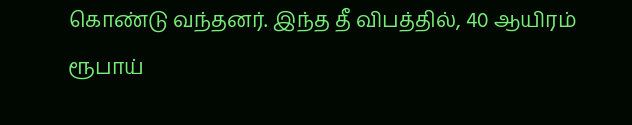கொண்டு வந்தனர். இந்த தீ விபத்தில், 40 ஆயிரம் ரூபாய்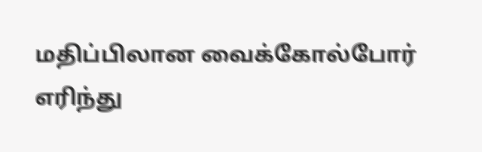மதிப்பிலான வைக்கோல்போர் எரிந்து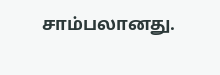சாம்பலானது.